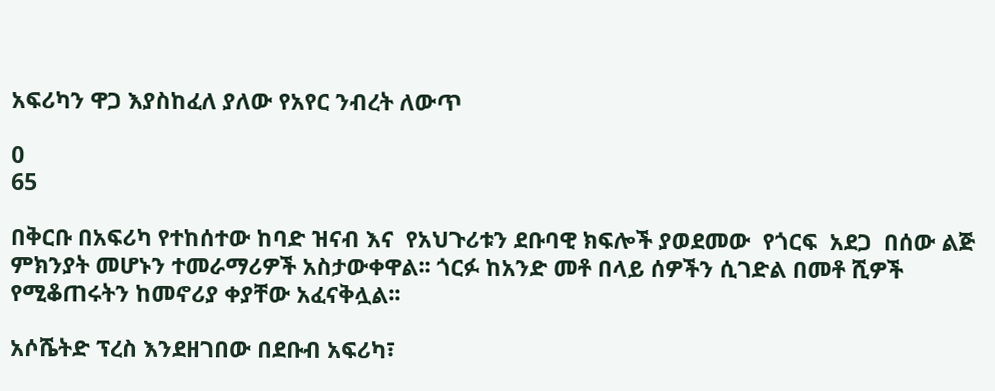አፍሪካን ዋጋ እያስከፈለ ያለው የአየር ንብረት ለውጥ

0
65

በቅርቡ በአፍሪካ የተከሰተው ከባድ ዝናብ እና  የአህጉሪቱን ደቡባዊ ክፍሎች ያወደመው  የጎርፍ  አደጋ  በሰው ልጅ ምክንያት መሆኑን ተመራማሪዎች አስታውቀዋል፡፡ ጎርፉ ከአንድ መቶ በላይ ሰዎችን ሲገድል በመቶ ሺዎች የሚቆጠሩትን ከመኖሪያ ቀያቸው አፈናቅሏል፡፡

አሶሼትድ ፕረስ እንደዘገበው በደቡብ አፍሪካ፣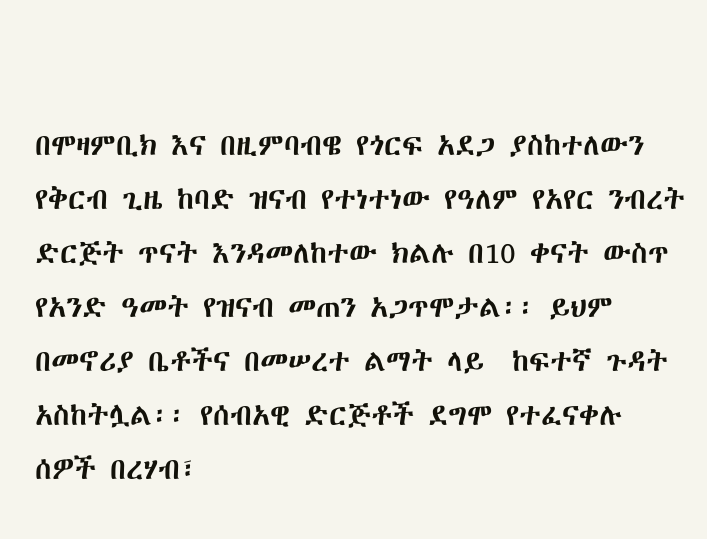በሞዛምቢክ እና በዚምባብዌ የጎርፍ አደጋ ያስከተለውን የቅርብ ጊዜ ከባድ ዝናብ የተነተነው የዓለም የአየር ንብረት ድርጅት ጥናት እንዳመለከተው ክልሉ በ10 ቀናት ውስጥ የአንድ ዓመት የዝናብ መጠን አጋጥሞታል፡፡ ይህም በመኖሪያ ቤቶችና በመሠረተ ልማት ላይ  ከፍተኛ ጉዳት አስከትሏል፡፡ የሰብአዊ ድርጅቶች ደግሞ የተፈናቀሉ ሰዎች በረሃብ፣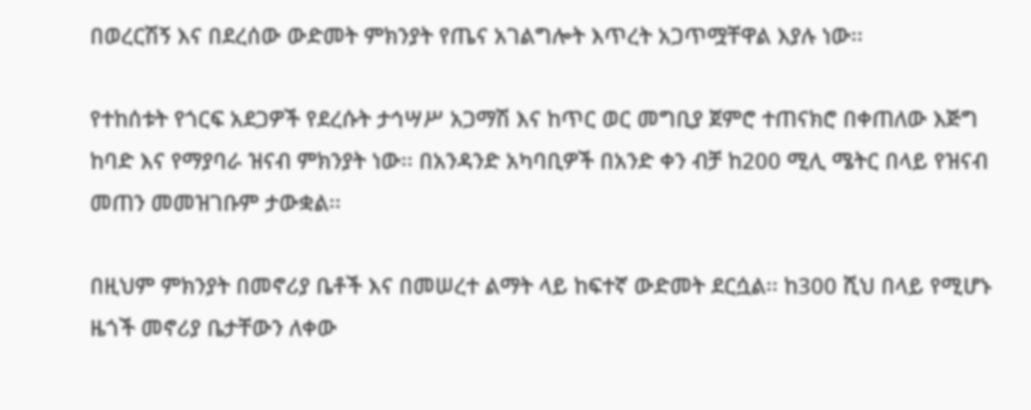በወረርሽኝ እና በደረሰው ውድመት ምክንያት የጤና አገልግሎት እጥረት አጋጥሟቸዋል እያሉ ነው፡፡

የተከሰቱት የጎርፍ አደጋዎች የደረሱት ታኅሣሥ አጋማሽ እና ከጥር ወር መግቢያ ጀምሮ ተጠናክሮ በቀጠለው እጅግ ከባድ እና የማያባራ ዝናብ ምክንያት ነው፡፡ በአንዳንድ አካባቢዎች በአንድ ቀን ብቻ ከ200 ሚሊ ሜትር በላይ የዝናብ መጠን መመዝገቡም ታውቋል፡፡

በዚህም ምክንያት በመኖሪያ ቤቶች እና በመሠረተ ልማት ላይ ከፍተኛ ውድመት ደርሷል፡፡ ከ300 ሺህ በላይ የሚሆኑ ዜጎች መኖሪያ ቤታቸውን ለቀው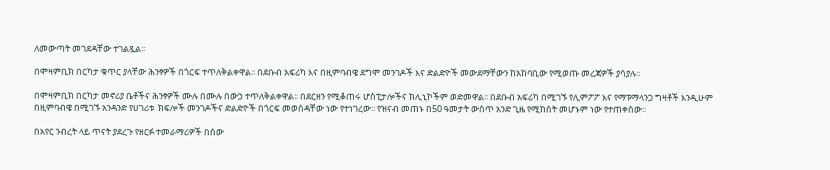ለመውጣት መገደዳቸው ተገልጿል፡፡

በሞዛምቢክ በርካታ ቁጥር ያላቸው ሕንፃዎች በጎርፍ ተጥለቅልቀዋል፡፡ በደቡብ አፍሪካ እና በዚምባብዌ ደግሞ መንገዶች እና ድልድዮች መውደማቸውን ከአከባቢው የሚወጡ መረጃዎች ያሳያሉ፡፡

በሞዛምቢክ በርካታ መኖሪያ ቤቶችና ሕንፃዎች ሙሉ በሙሉ በውኃ ተጥለቅልቀዋል፡፡ በደርዘን የሚቆጠሩ ሆስፒታሎችና ክሊኒኮችም ወድመዋል፡፡ በደቡብ አፍሪካ በሚገኙ የሊምፖፖ እና የማፑማላንጋ ግዛቶች እንዲሁም በዚምባብዌ በሚገኙ አንዳንድ የሀገሪቱ  ክፍሎች መንገዶችና ድልድዮች በጎርፍ መወሰዳቸው ነው የተነገረው፡፡ የዝናብ መጠኑ በ50 ዓመታት ውስጥ አንድ ጊዜ የሚከሰት መሆኑም ነው የተጠቀሰው፡፡

በአየር ንብረት ላይ ጥናት ያደረጉ የዘርፉ ተመራማሪዎች በሰው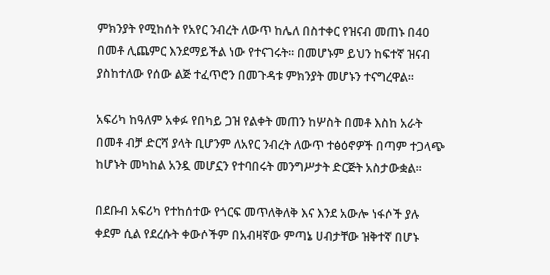ምክንያት የሚከሰት የአየር ንብረት ለውጥ ከሌለ በስተቀር የዝናብ መጠኑ በ40 በመቶ ሊጨምር እንደማይችል ነው የተናገሩት፡፡ በመሆኑም ይህን ከፍተኛ ዝናብ ያስከተለው የሰው ልጅ ተፈጥሮን በመጉዳቱ ምክንያት መሆኑን ተናግረዋል፡፡

አፍሪካ ከዓለም አቀፉ የበካይ ጋዝ የልቀት መጠን ከሦስት በመቶ እስከ አራት በመቶ ብቻ ድርሻ ያላት ቢሆንም ለአየር ንብረት ለውጥ ተፅዕኖዎች በጣም ተጋላጭ ከሆኑት መካከል አንዷ መሆኗን የተባበሩት መንግሥታት ድርጅት አስታውቋል፡፡

በደቡብ አፍሪካ የተከሰተው የጎርፍ መጥለቅለቅ እና እንደ አውሎ ነፋሶች ያሉ ቀደም ሲል የደረሱት ቀውሶችም በአብዛኛው ምጣኔ ሀብታቸው ዝቅተኛ በሆኑ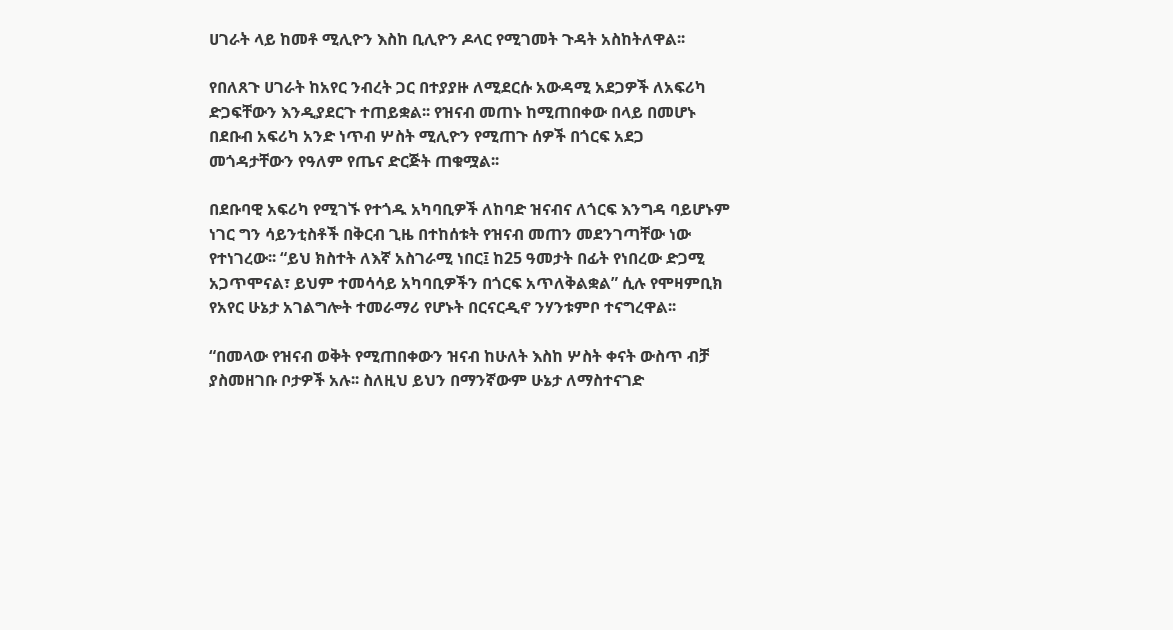ሀገራት ላይ ከመቶ ሚሊዮን እስከ ቢሊዮን ዶላር የሚገመት ጉዳት አስከትለዋል፡፡

የበለጸጉ ሀገራት ከአየር ንብረት ጋር በተያያዙ ለሚደርሱ አውዳሚ አደጋዎች ለአፍሪካ ድጋፍቸውን እንዲያደርጉ ተጠይቋል፡፡ የዝናብ መጠኑ ከሚጠበቀው በላይ በመሆኑ በደቡብ አፍሪካ አንድ ነጥብ ሦስት ሚሊዮን የሚጠጉ ሰዎች በጎርፍ አደጋ መጎዳታቸውን የዓለም የጤና ድርጅት ጠቁሟል፡፡

በደቡባዊ አፍሪካ የሚገኙ የተጎዱ አካባቢዎች ለከባድ ዝናብና ለጎርፍ እንግዳ ባይሆኑም ነገር ግን ሳይንቲስቶች በቅርብ ጊዜ በተከሰቱት የዝናብ መጠን መደንገጣቸው ነው የተነገረው፡፡ “ይህ ክስተት ለእኛ አስገራሚ ነበር፤ ከ25 ዓመታት በፊት የነበረው ድጋሚ  አጋጥሞናል፣ ይህም ተመሳሳይ አካባቢዎችን በጎርፍ አጥለቅልቋል” ሲሉ የሞዛምቢክ የአየር ሁኔታ አገልግሎት ተመራማሪ የሆኑት በርናርዲኖ ንሃንቱምቦ ተናግረዋል፡፡

“በመላው የዝናብ ወቅት የሚጠበቀውን ዝናብ ከሁለት እስከ ሦስት ቀናት ውስጥ ብቻ ያስመዘገቡ ቦታዎች አሉ፡፡ ስለዚህ ይህን በማንኛውም ሁኔታ ለማስተናገድ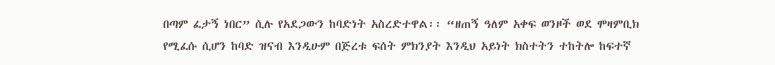በጣም ፈታኝ ነበር” ሲሉ የአደጋውን ከባድነት አስረድተዋል፡፡ “ዘጠኝ ዓለም አቀፍ ወንዞች ወደ ሞዛምቢክ የሚፈሱ ሲሆን ከባድ ዝናብ እንዲሁም በጅረቱ ፍሰት ምክንያት እንዲህ አይነት ክስተትን ተከትሎ ከፍተኛ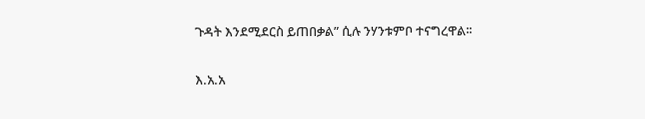ጉዳት እንደሚደርስ ይጠበቃል” ሲሉ ንሃንቱምቦ ተናግረዋል፡፡

እ.አ.አ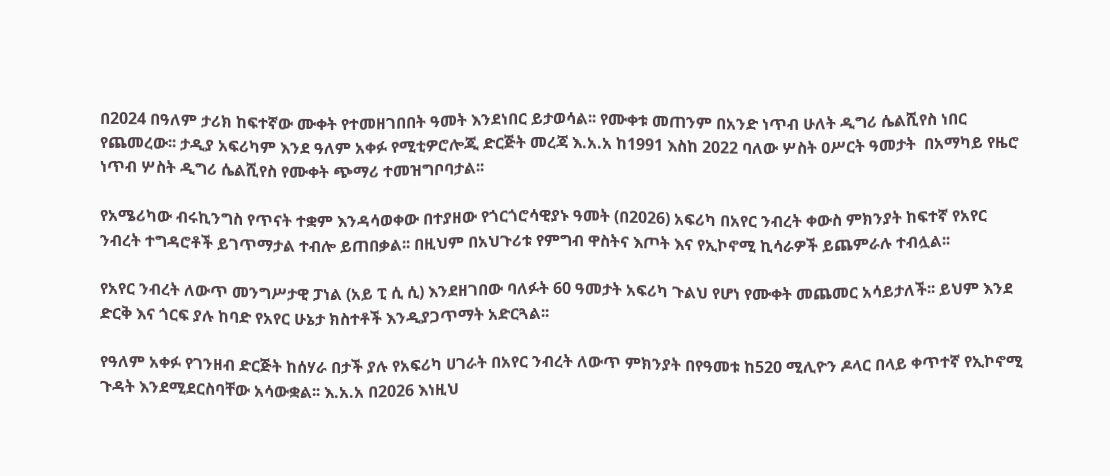በ2024 በዓለም ታሪክ ከፍተኛው ሙቀት የተመዘገበበት ዓመት እንደነበር ይታወሳል፡፡ የሙቀቱ መጠንም በአንድ ነጥብ ሁለት ዲግሪ ሴልሺየስ ነበር የጨመረው፡፡ ታዲያ አፍሪካም እንደ ዓለም አቀፉ የሚቲዎሮሎጂ ድርጅት መረጃ እ.አ.አ ከ1991 እስከ 2022 ባለው ሦስት ዐሥርት ዓመታት  በአማካይ የዜሮ ነጥብ ሦስት ዲግሪ ሴልሺየስ የሙቀት ጭማሪ ተመዝግቦባታል፡፡

የአሜሪካው ብሩኪንግስ የጥናት ተቋም እንዳሳወቀው በተያዘው የጎርጎሮሳዊያኑ ዓመት (በ2026) አፍሪካ በአየር ንብረት ቀውስ ምክንያት ከፍተኛ የአየር ንብረት ተግዳሮቶች ይገጥማታል ተብሎ ይጠበቃል፡፡ በዚህም በአህጉሪቱ የምግብ ዋስትና እጦት እና የኢኮኖሚ ኪሳራዎች ይጨምራሉ ተብሏል፡፡

የአየር ንብረት ለውጥ መንግሥታዊ ፓነል (አይ ፒ ሲ ሲ) እንደዘገበው ባለፉት 60 ዓመታት አፍሪካ ጉልህ የሆነ የሙቀት መጨመር አሳይታለች፡፡ ይህም እንደ ድርቅ እና ጎርፍ ያሉ ከባድ የአየር ሁኔታ ክስተቶች እንዲያጋጥማት አድርጓል፡፡

የዓለም አቀፉ የገንዘብ ድርጅት ከሰሃራ በታች ያሉ የአፍሪካ ሀገራት በአየር ንብረት ለውጥ ምክንያት በየዓመቱ ከ520 ሚሊዮን ዶላር በላይ ቀጥተኛ የኢኮኖሚ ጉዳት እንደሚደርስባቸው አሳውቋል፡፡ እ.አ.አ በ2026 እነዚህ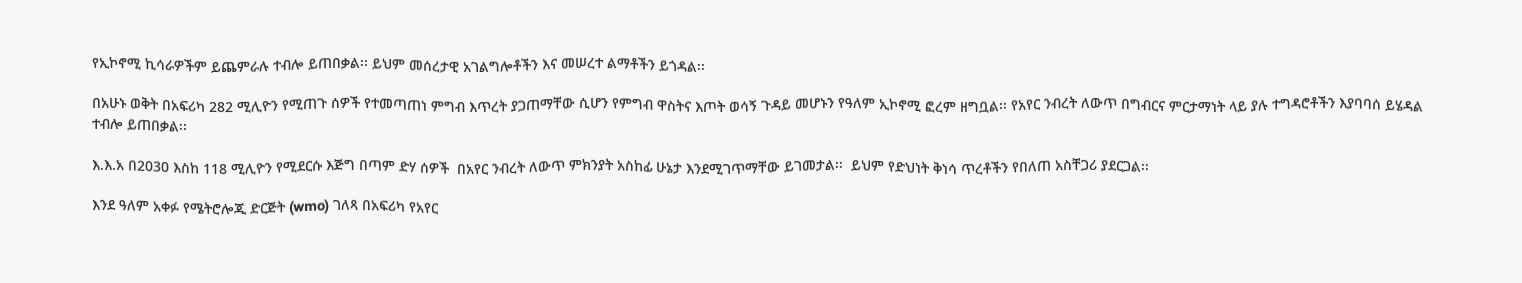የኢኮኖሚ ኪሳራዎችም ይጨምራሉ ተብሎ ይጠበቃል፡፡ ይህም መሰረታዊ አገልግሎቶችን እና መሠረተ ልማቶችን ይጎዳል፡፡

በአሁኑ ወቅት በአፍሪካ 282 ሚሊዮን የሚጠጉ ሰዎች የተመጣጠነ ምግብ እጥረት ያጋጠማቸው ሲሆን የምግብ ዋስትና እጦት ወሳኝ ጉዳይ መሆኑን የዓለም ኢኮኖሚ ፎረም ዘግቧል፡፡ የአየር ንብረት ለውጥ በግብርና ምርታማነት ላይ ያሉ ተግዳሮቶችን እያባባሰ ይሄዳል ተብሎ ይጠበቃል፡፡

እ.እ.አ በ2030 እስከ 118 ሚሊዮን የሚደርሱ እጅግ በጣም ድሃ ሰዎች  በአየር ንብረት ለውጥ ምክንያት አስከፊ ሁኔታ እንደሚገጥማቸው ይገመታል፡፡  ይህም የድህነት ቅነሳ ጥረቶችን የበለጠ አስቸጋሪ ያደርጋል፡፡

እንደ ዓለም አቀፉ የሜትሮሎጂ ድርጅት (wmo) ገለጻ በአፍሪካ የአየር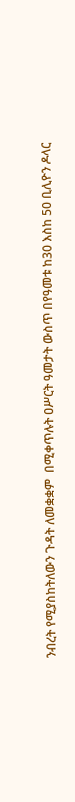ንብረት የሚያስከትለውን ጉዳት ለመቋቋም  በሚቀጥሉት ዐሥርት ዓመታት ውስጥ በየዓመቱ ከ30 እስከ 50 ቢሊዮን ዶላር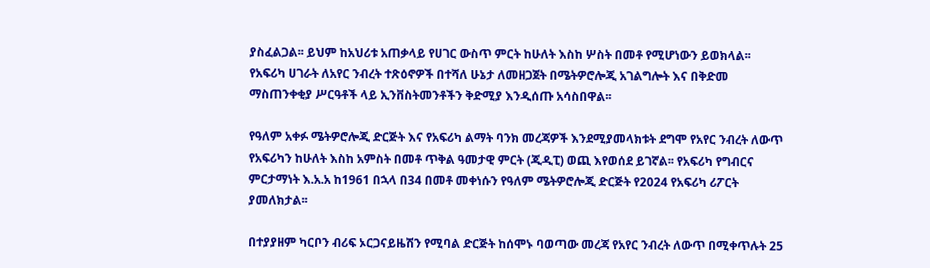ያስፈልጋል፡፡ ይህም ከአህሪቱ አጠቃላይ የሀገር ውስጥ ምርት ከሁለት እስከ ሦስት በመቶ የሚሆነውን ይወክላል፡፡  የአፍሪካ ሀገራት ለአየር ንብረት ተጽዕኖዎች በተሻለ ሁኔታ ለመዘጋጀት በሜትዎሮሎጂ አገልግሎት እና በቅድመ ማስጠንቀቂያ ሥርዓቶች ላይ ኢንቨስትመንቶችን ቅድሚያ እንዲሰጡ አሳስበዋል፡፡

የዓለም አቀፉ ሜትዎሮሎጂ ድርጅት እና የአፍሪካ ልማት ባንክ መረጃዎች እንደሚያመላክቱት ደግሞ የአየር ንብረት ለውጥ የአፍሪካን ከሁለት እስከ አምስት በመቶ ጥቅል ዓመታዊ ምርት (ጂዲፒ) ወጪ እየወሰደ ይገኛል፡፡ የአፍሪካ የግብርና ምርታማነት እ.አ.አ ከ1961 በኋላ በ34 በመቶ መቀነሱን የዓለም ሜትዎሮሎጂ ድርጅት የ2024 የአፍሪካ ሪፖርት ያመለክታል፡፡

በተያያዘም ካርቦን ብሪፍ ኦርጋናይዜሽን የሚባል ድርጅት ከሰሞኑ ባወጣው መረጃ የአየር ንብረት ለውጥ በሚቀጥሉት 25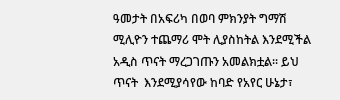ዓመታት በአፍሪካ በወባ ምክንያት ግማሽ ሚሊዮን ተጨማሪ ሞት ሊያስከትል እንደሚችል አዲስ ጥናት ማረጋገጡን አመልክቷል፡፡ ይህ ጥናት  እንደሚያሳየው ከባድ የአየር ሁኔታ፣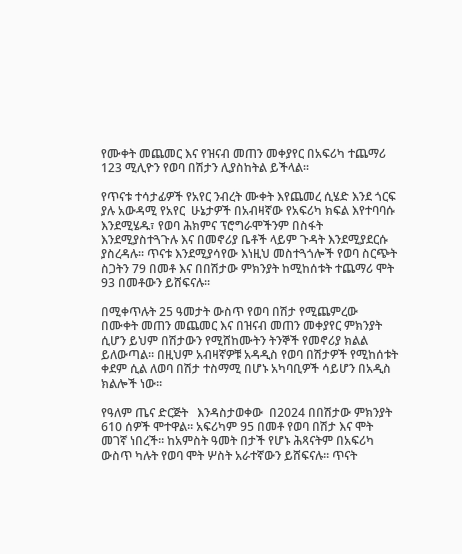የሙቀት መጨመር እና የዝናብ መጠን መቀያየር በአፍሪካ ተጨማሪ 123 ሚሊዮን የወባ በሽታን ሊያስከትል ይችላል፡፡

የጥናቱ ተሳታፊዎች የአየር ንብረት ሙቀት እየጨመረ ሲሄድ እንደ ጎርፍ ያሉ አውዳሚ የአየር  ሁኔታዎች በአብዛኛው የአፍሪካ ክፍል እየተባባሱ እንደሚሄዱ፣ የወባ ሕክምና ፕሮግራሞችንም በስፋት እንደሚያስተጓጉሉ እና በመኖሪያ ቤቶች ላይም ጉዳት እንደሚያደርሱ ያስረዳሉ፡፡ ጥናቱ እንደሚያሳየው እነዚህ መስተጓጎሎች የወባ ስርጭት ስጋትን 79 በመቶ እና በበሽታው ምክንያት ከሚከሰቱት ተጨማሪ ሞት 93 በመቶውን ይሸፍናሉ፡፡

በሚቀጥሉት 25 ዓመታት ውስጥ የወባ በሽታ የሚጨምረው  በሙቀት መጠን መጨመር እና በዝናብ መጠን መቀያየር ምክንያት ሲሆን ይህም በሽታውን የሚሸከሙትን ትንኞች የመኖሪያ ክልል ይለውጣል፡፡ በዚህም አብዛኛዎቹ አዳዲስ የወባ በሽታዎች የሚከሰቱት ቀደም ሲል ለወባ በሽታ ተስማሚ በሆኑ አካባቢዎች ሳይሆን በአዲስ ክልሎች ነው፡፡

የዓለም ጤና ድርጅት   እንዳስታወቀው  በ2024 በበሽታው ምክንያት 610 ሰዎች ሞተዋል፡፡ አፍሪካም 95 በመቶ የወባ በሽታ እና ሞት መገኛ ነበረች፡፡ ከአምስት ዓመት በታች የሆኑ ሕጻናትም በአፍሪካ ውስጥ ካሉት የወባ ሞት ሦስት አራተኛውን ይሸፍናሉ፡፡ ጥናት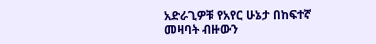አድራጊዎቹ የአየር ሁኔታ በከፍተኛ መዛባት ብዙውን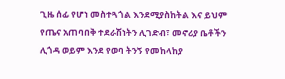ጊዜ ሰፊ የሆነ መስተጓጎል እንደሚያስከትል እና ይህም የጤና አጠባበቅ ተደራሽነትን ሊገድብ፣ መኖሪያ ቤቶችን ሊጎዳ ወይም እንደ የወባ ትንኝ የመከላከያ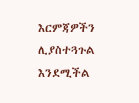እርምጃዎችን ሊያስተጓጉል እንደሚችል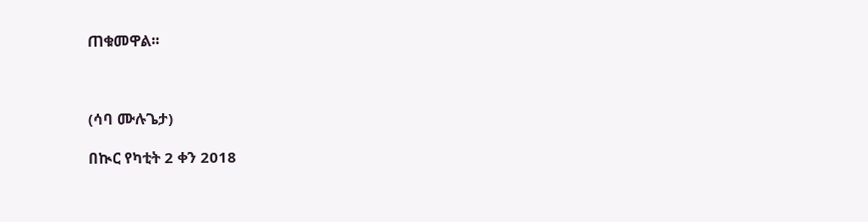ጠቁመዋል፡፡



(ሳባ ሙሉጌታ)

በኲር የካቲት 2 ቀን 2018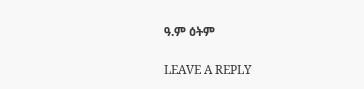ዓ.ም ዕትም

LEAVE A REPLY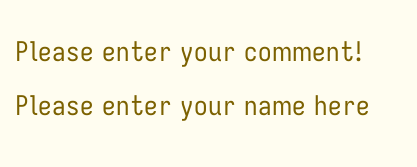Please enter your comment!
Please enter your name here